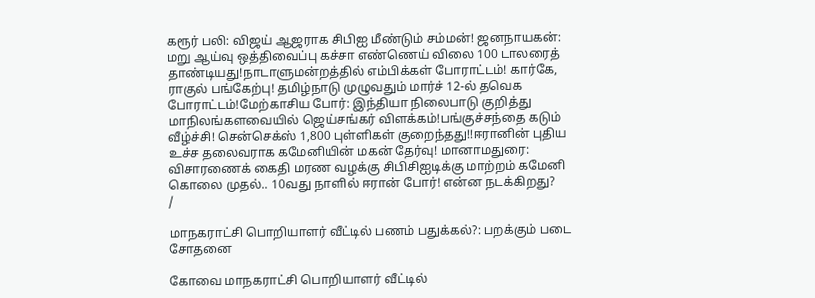கரூர் பலி: விஜய் ஆஜராக சிபிஐ மீண்டும் சம்மன்! ஜனநாயகன்: மறு ஆய்வு ஒத்திவைப்பு கச்சா எண்ணெய் விலை 100 டாலரைத் தாண்டியது!நாடாளுமன்றத்தில் எம்பிக்கள் போராட்டம்! கார்கே, ராகுல் பங்கேற்பு! தமிழ்நாடு முழுவதும் மார்ச் 12-ல் தவெக போராட்டம்!மேற்காசிய போர்: இந்தியா நிலைபாடு குறித்து மாநிலங்களவையில் ஜெய்சங்கர் விளக்கம்!பங்குச்சந்தை கடும் வீழ்ச்சி! சென்செக்ஸ் 1,800 புள்ளிகள் குறைந்தது!!ஈரானின் புதிய உச்ச தலைவராக கமேனியின் மகன் தேர்வு! மானாமதுரை: விசாரணைக் கைதி மரண வழக்கு சிபிசிஐடிக்கு மாற்றம் கமேனி கொலை முதல்.. 10வது நாளில் ஈரான் போர்! என்ன நடக்கிறது?
/

மாநகராட்சி பொறியாளர் வீட்டில் பணம் பதுக்கல்?: பறக்கும் படை சோதனை

கோவை மாநகராட்சி பொறியாளர் வீட்டில்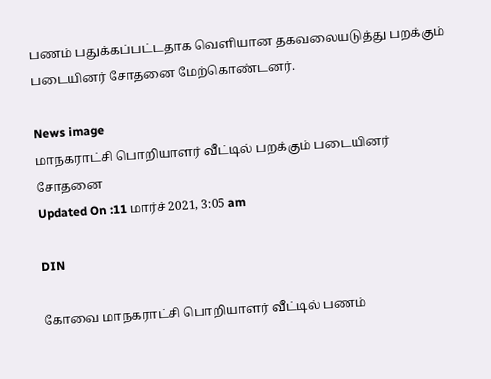பணம் பதுக்கப்பட்டதாக வெளியான தகவலையடுத்து பறக்கும் படையினர் சோதனை மேற்கொண்டனர்.

News image
மாநகராட்சி பொறியாளர் வீட்டில் பறக்கும் படையினர் சோதனை
Updated On :11 மார்ச் 2021, 3:05 am

DIN

கோவை மாநகராட்சி பொறியாளர் வீட்டில் பணம்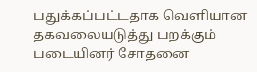பதுக்கப்பட்டதாக வெளியான தகவலையடுத்து பறக்கும் படையினர் சோதனை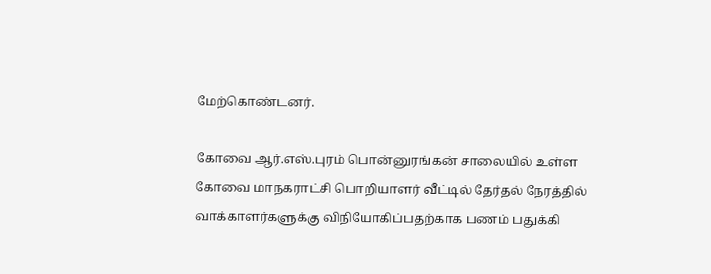மேற்கொண்டனர்.

கோவை ஆர்.எஸ்.புரம் பொன்னுரங்கன் சாலையில் உள்ள கோவை மாநகராட்சி பொறியாளர் வீட்டில் தேர்தல் நேரத்தில் வாக்காளர்களுக்கு விநியோகிப்பதற்காக பணம் பதுக்கி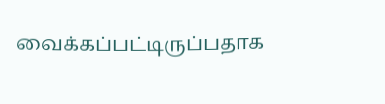வைக்கப்பட்டிருப்பதாக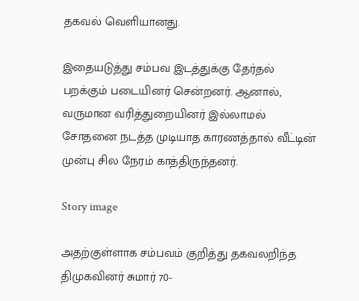தகவல் வெளியானது.

இதையடுத்து சம்பவ இடத்துக்கு தேர்தல் பறக்கும் படையினர் சென்றனர். ஆனால், வருமான வரித்துறையினர் இல்லாமல் சோதனை நடத்த முடியாத காரணத்தால் வீட்டின் முன்பு சில நேரம் காத்திருந்தனர்.

Story image

அதற்குள்ளாக சம்பவம் குறித்து தகவலறிந்த திமுகவினர் சுமார் 70-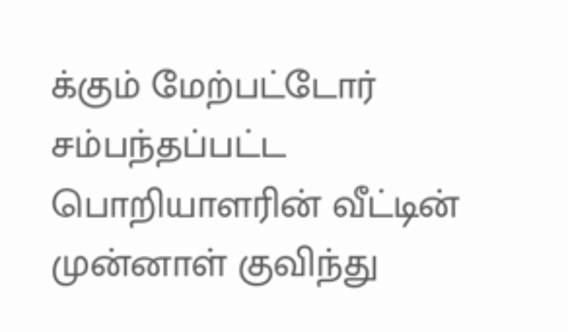க்கும் மேற்பட்டோர் சம்பந்தப்பட்ட பொறியாளரின் வீட்டின் முன்னாள் குவிந்து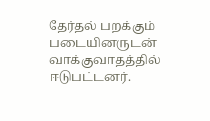தேர்தல் பறக்கும் படையினருடன் வாக்குவாதத்தில் ஈடுபட்டனர்.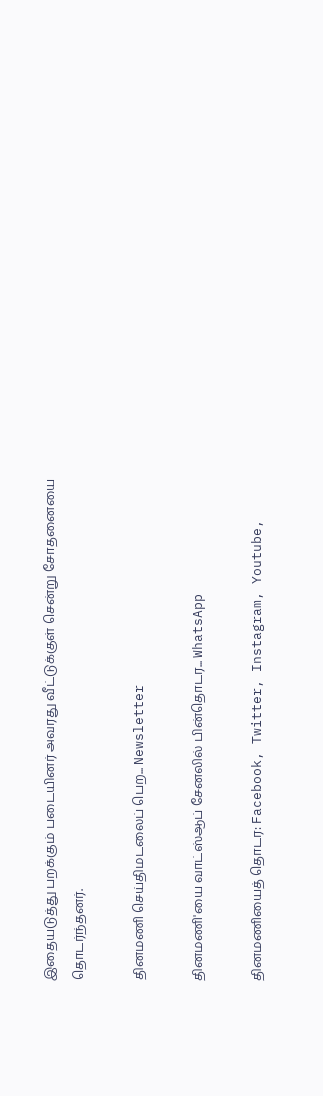இதையடுத்து பறக்கும் படையினர் அவரது வீட்டுக்குள் சென்று சோதனையை தொடர்ந்தனர்.

தினமணி செய்திமடலைப் பெற... Newsletter

தினமணி'யை வாட்ஸ்ஆப் சேனலில் பின்தொடர... WhatsApp

தினமணியைத் தொடர: Facebook, Twitter, Instagram, Youtube,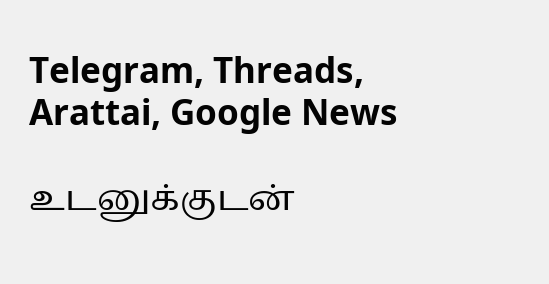Telegram, Threads, Arattai, Google News

உடனுக்குடன்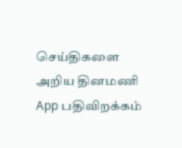செய்திகளை அறிய தினமணி App பதிவிறக்கம்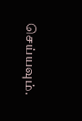செய்யவும்.